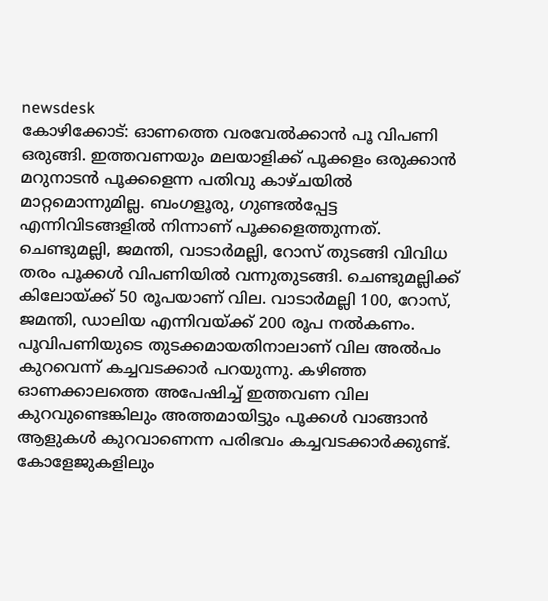newsdesk
കോഴിക്കോട്: ഓണത്തെ വരവേൽക്കാൻ പൂ വിപണി ഒരുങ്ങി. ഇത്തവണയും മലയാളിക്ക് പൂക്കളം ഒരുക്കാൻ മറുനാടൻ പൂക്കളെന്ന പതിവു കാഴ്ചയിൽ മാറ്റമൊന്നുമില്ല. ബംഗളൂരു, ഗുണ്ടൽപ്പേട്ട എന്നിവിടങ്ങളിൽ നിന്നാണ് പൂക്കളെത്തുന്നത്.
ചെണ്ടുമല്ലി, ജമന്തി, വാടാർമല്ലി, റോസ് തുടങ്ങി വിവിധ തരം പൂക്കൾ വിപണിയിൽ വന്നുതുടങ്ങി. ചെണ്ടുമല്ലിക്ക് കിലോയ്ക്ക് 50 രൂപയാണ് വില. വാടാർമല്ലി 100, റോസ്, ജമന്തി, ഡാലിയ എന്നിവയ്ക്ക് 200 രൂപ നൽകണം. പൂവിപണിയുടെ തുടക്കമായതിനാലാണ് വില അൽപം കുറവെന്ന് കച്ചവടക്കാർ പറയുന്നു. കഴിഞ്ഞ ഓണക്കാലത്തെ അപേഷിച്ച് ഇത്തവണ വില കുറവുണ്ടെങ്കിലും അത്തമായിട്ടും പൂക്കൾ വാങ്ങാൻ ആളുകൾ കുറവാണെന്ന പരിഭവം കച്ചവടക്കാർക്കുണ്ട്. കോളേജുകളിലും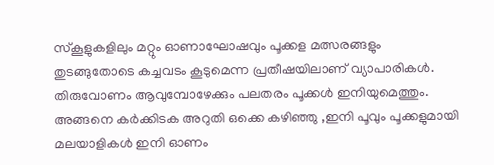സ്കൂളുകളിലും മറ്റും ഓണാഘോഷവും പൂക്കള മത്സരങ്ങളും തുടങ്ങുതോടെ കച്ചവടം കൂടുമെന്ന പ്രതീഷയിലാണ് വ്യാപാരികൾ.
തിരുവോണം ആവുമ്പോഴേക്കും പലതരം പൂക്കൾ ഇനിയുമെത്തും. അങ്ങനെ കർക്കിടക അറുതി ഒക്കെ കഴിഞ്ഞു ,ഇനി പൂവും പൂക്കളുമായി മലയാളികൾ ഇനി ഓണം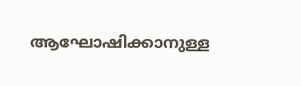ആഘോഷിക്കാനുള്ള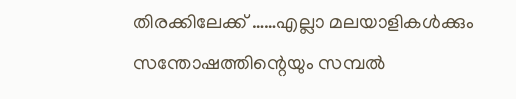തിരക്കിലേക്ക് ……എല്ലാ മലയാളികൾക്കും സന്തോഷത്തിന്റെയും സമ്പൽ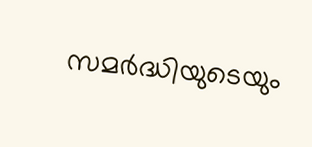സമർദ്ധിയുടെയും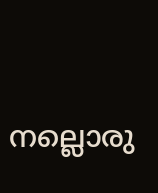നല്ലൊരു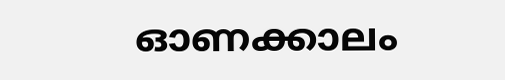ഓണക്കാലം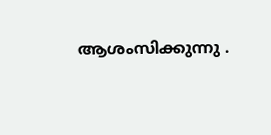ആശംസിക്കുന്നു .